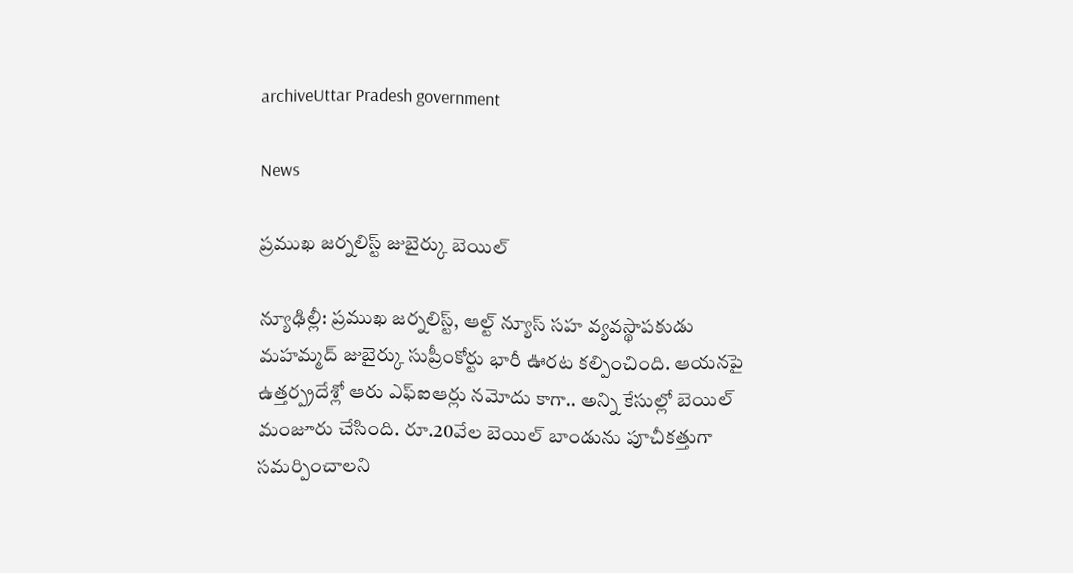archiveUttar Pradesh government

News

ప్రముఖ జర్నలిస్ట్ జుబైర్కు బెయిల్

న్యూఢిల్లీ: ప్రముఖ జర్నలిస్ట్, ఆల్ట్ న్యూస్ సహ వ్యవస్థాపకుడు మహమ్మద్ జుబైర్కు సుప్రీంకోర్టు భారీ ఊరట కల్పించింది. ఆయనపై ఉత్తర్ప్రదేశ్లో ఆరు ఎఫ్ఐఆర్లు నమోదు కాగా.. అన్ని కేసుల్లో బెయిల్ మంజూరు చేసింది. రూ.20వేల బెయిల్ బాండును పూచీకత్తుగా సమర్పించాలని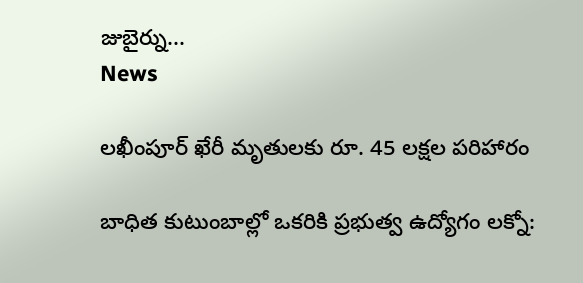జుబైర్ను...
News

లఖీంపూర్‌ ఖేరీ మృతులకు రూ. 45 లక్షల పరిహారం

బాధిత కుటుంబాల్లో ఒకరికి ప్రభుత్వ ఉద్యోగం లక్నో: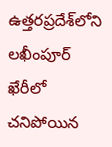ఉత్తరప్రదేశ్‌లోని లఖీంపూర్‌ ఖేరీలో చనిపోయిన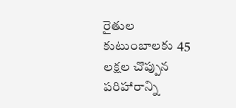రైతుల కుటుంబాలకు 45 లక్షల చొప్పున పరిహారాన్ని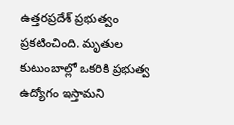ఉత్తరప్రదేశ్‌ ప్రభుత్వం ప్రకటించింది. మృతుల కుటుంబాల్లో ఒకరికి ప్రభుత్వ ఉద్యోగం ఇస్తామని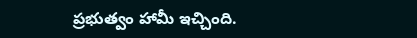ప్రభుత్వం హామీ ఇచ్చింది.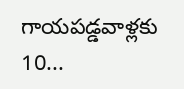గాయపడ్డవాళ్లకు 10...